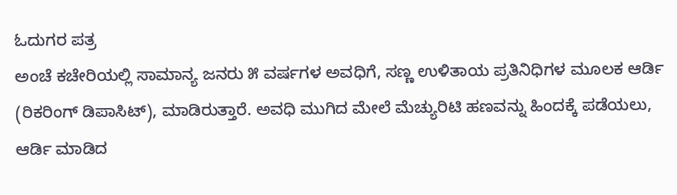ಓದುಗರ ಪತ್ರ
ಅಂಚೆ ಕಚೇರಿಯಲ್ಲಿ ಸಾಮಾನ್ಯ ಜನರು ೫ ವರ್ಷಗಳ ಅವಧಿಗೆ, ಸಣ್ಣ ಉಳಿತಾಯ ಪ್ರತಿನಿಧಿಗಳ ಮೂಲಕ ಆರ್ಡಿ (ರಿಕರಿಂಗ್ ಡಿಪಾಸಿಟ್), ಮಾಡಿರುತ್ತಾರೆ. ಅವಧಿ ಮುಗಿದ ಮೇಲೆ ಮೆಚ್ಯುರಿಟಿ ಹಣವನ್ನು ಹಿಂದಕ್ಕೆ ಪಡೆಯಲು, ಆರ್ಡಿ ಮಾಡಿದ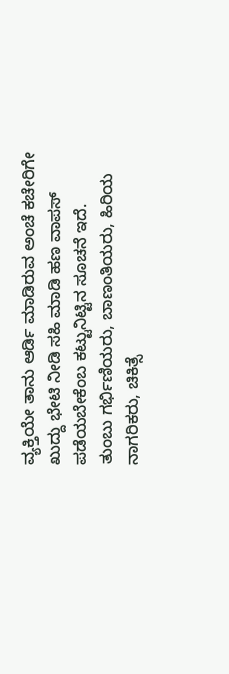ವ್ಯಕ್ತಿಯೇ ತಾನು ಆರ್ಡಿ ಮಾಡಿರುವ ಅಂಚೆ ಕಚೇರಿಗೇ ಖುದ್ದು ಭೇಟಿ ನೀಡಿ ಸಹಿ ಮಾಡಿ ಹಣ ವಾಪಸ್ ಪಡೆಯಬೇಕೆಂಬ ಕಟ್ಟುನಿಟ್ಟಿನ ಸೂಚನೆ ಇದೆ.
ತುಂಬು ಗರ್ಭಿಣಿಯರು, ಬಾಣಂತಿಯರು, ಹಿರಿಯ ನಾಗರಿಕರು, ಚಿಕಿತ್ಸೆ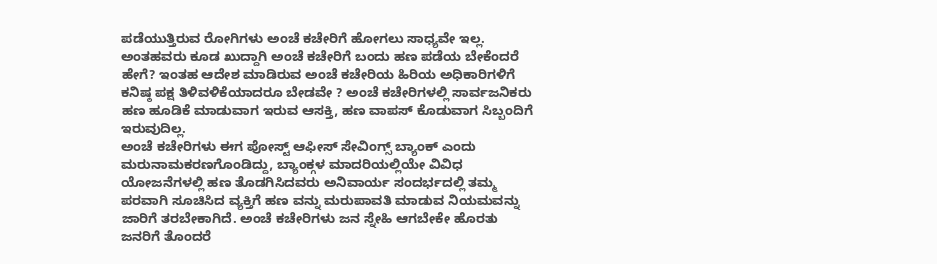ಪಡೆಯುತ್ತಿರುವ ರೋಗಿಗಳು ಅಂಚೆ ಕಚೇರಿಗೆ ಹೋಗಲು ಸಾಧ್ಯವೇ ಇಲ್ಲ. ಅಂತಹವರು ಕೂಡ ಖುದ್ದಾಗಿ ಅಂಚೆ ಕಚೇರಿಗೆ ಬಂದು ಹಣ ಪಡೆಯ ಬೇಕೆಂದರೆ ಹೇಗೆ? ಇಂತಹ ಆದೇಶ ಮಾಡಿರುವ ಅಂಚೆ ಕಚೇರಿಯ ಹಿರಿಯ ಅಧಿಕಾರಿಗಳಿಗೆ ಕನಿಷ್ಠ ಪಕ್ಷ ತಿಳಿವಳಿಕೆಯಾದರೂ ಬೇಡವೇ ? ಅಂಚೆ ಕಚೇರಿಗಳಲ್ಲಿ ಸಾರ್ವಜನಿಕರು ಹಣ ಹೂಡಿಕೆ ಮಾಡುವಾಗ ಇರುವ ಆಸಕ್ತಿ, ಹಣ ವಾಪಸ್ ಕೊಡುವಾಗ ಸಿಬ್ಬಂದಿಗೆ ಇರುವುದಿಲ್ಲ.
ಅಂಚೆ ಕಚೇರಿಗಳು ಈಗ ಪೋಸ್ಟ್ ಆಫೀಸ್ ಸೇವಿಂಗ್ಸ್ ಬ್ಯಾಂಕ್ ಎಂದು ಮರುನಾಮಕರಣಗೊಂಡಿದ್ದು, ಬ್ಯಾಂಕ್ಗಳ ಮಾದರಿಯಲ್ಲಿಯೇ ವಿವಿಧ ಯೋಜನೆಗಳಲ್ಲಿ ಹಣ ತೊಡಗಿಸಿದವರು ಅನಿವಾರ್ಯ ಸಂದರ್ಭದಲ್ಲಿ ತಮ್ಮ ಪರವಾಗಿ ಸೂಚಿಸಿದ ವ್ಯಕ್ತಿಗೆ ಹಣ ವನ್ನು ಮರುಪಾವತಿ ಮಾಡುವ ನಿಯಮವನ್ನು ಜಾರಿಗೆ ತರಬೇಕಾಗಿದೆ. ಅಂಚೆ ಕಚೇರಿಗಳು ಜನ ಸ್ನೇಹಿ ಆಗಬೇಕೇ ಹೊರತು ಜನರಿಗೆ ತೊಂದರೆ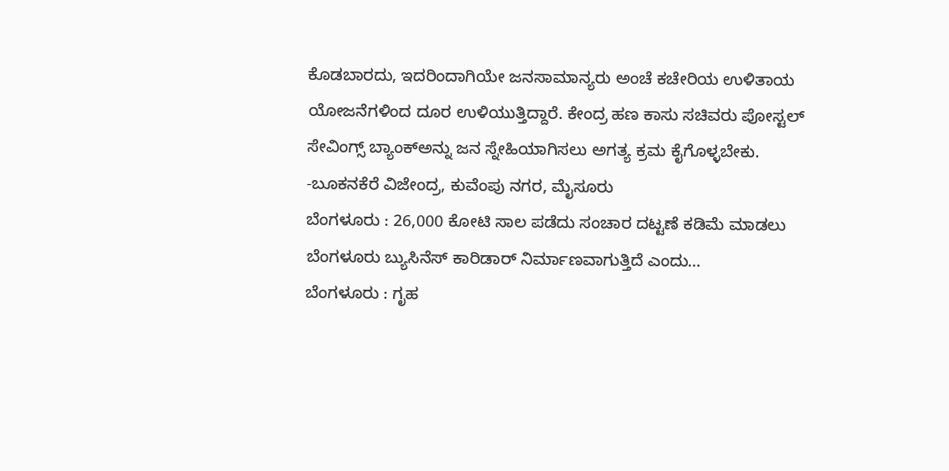ಕೊಡಬಾರದು, ಇದರಿಂದಾಗಿಯೇ ಜನಸಾಮಾನ್ಯರು ಅಂಚೆ ಕಚೇರಿಯ ಉಳಿತಾಯ ಯೋಜನೆಗಳಿಂದ ದೂರ ಉಳಿಯುತ್ತಿದ್ದಾರೆ. ಕೇಂದ್ರ ಹಣ ಕಾಸು ಸಚಿವರು ಪೋಸ್ಟಲ್ ಸೇವಿಂಗ್ಸ್ ಬ್ಯಾಂಕ್ಅನ್ನು ಜನ ಸ್ನೇಹಿಯಾಗಿಸಲು ಅಗತ್ಯ ಕ್ರಮ ಕೈಗೊಳ್ಳಬೇಕು.
-ಬೂಕನಕೆರೆ ವಿಜೇಂದ್ರ, ಕುವೆಂಪು ನಗರ, ಮೈಸೂರು
ಬೆಂಗಳೂರು : 26,000 ಕೋಟಿ ಸಾಲ ಪಡೆದು ಸಂಚಾರ ದಟ್ಟಣೆ ಕಡಿಮೆ ಮಾಡಲು ಬೆಂಗಳೂರು ಬ್ಯುಸಿನೆಸ್ ಕಾರಿಡಾರ್ ನಿರ್ಮಾಣವಾಗುತ್ತಿದೆ ಎಂದು…
ಬೆಂಗಳೂರು : ಗೃಹ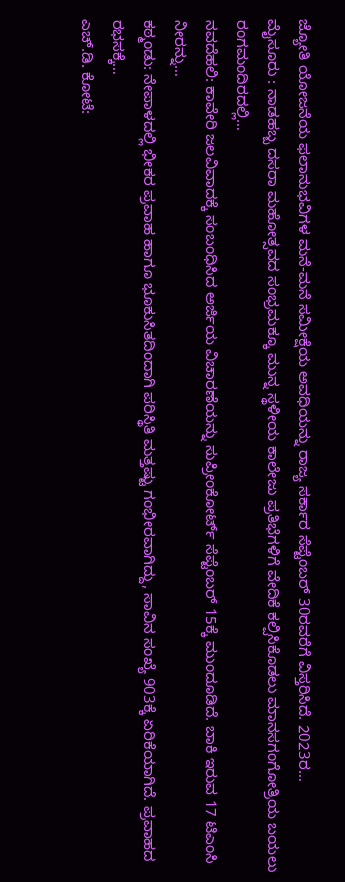ಜ್ಯೋತಿ ಯೋಜನೆಯ ಫಲಾನುಭವಿಗಳ ಮನೆ-ಮನೆ ಸಮೀಕ್ಷೆಯ ಅವಧಿಯನ್ನು ರಾಜ್ಯ ಸರ್ಕಾರ ಸೆಪ್ಟೆಂಬರ್ 30ರವರೆಗೆ ವಿಸ್ತರಿಸಿದೆ. 2023ರ…
ಮೈಸೂರು : ನಾಡಹಬ್ಬ ದಸರಾ ಮಹೋತ್ಸವದ ಸಂಭ್ರಮಕ್ಕೂ ಮುನ್ನ ಸ್ಥಳೀಯ ಕಾಲೇಜು ಪ್ರತಿಭೆಗಳಿಗೆ ವೇದಿಕೆ ಕಲ್ಪಿಸಿಕೊಡಲು ಮಾನಸಗಂಗೋತ್ರಿಯ ಬಯಲು ರಂಗಮಂದಿರದಲ್ಲಿ…
ನವದೆಹಲಿ: ಕಾವೇರಿ ಜಲವಿವಾದಕ್ಕೆ ಸಂಬಂಧಿಸಿದ ಅರ್ಜಿಯ ವಿಚಾರಣೆಯನ್ನು ಸುಪ್ರೀಂಕೋರ್ಟ್ ಸೆಪ್ಟೆಂಬರ್ 15ಕ್ಕೆ ಮುಂದೂಡಿದೆ. ಬಾಕಿ ಇರುವ 17 ಟಿಎಂಸಿ ನೀರನ್ನು…
ಕಠ್ಮಂಡು: ನೇಪಾಳದಲ್ಲಿ ಭೀಕರ ಪ್ರವಾಹ ಹಾಗೂ ಭೂಕುಸಿತದಿಂದಾಗಿ ಪರಿಸ್ಥಿತಿ ಮತ್ತಷ್ಟು ಗಂಭೀರವಾಗಿದ್ದು, ಸಾವಿನ ಸಂಖ್ಯೆ 903ಕ್ಕೆ ಏರಿಕೆಯಾಗಿದೆ. ಪ್ರವಾಹದ ರಭಸಕ್ಕೆ…
ಎಚ್.ಡಿ. ಕೋಟೆ: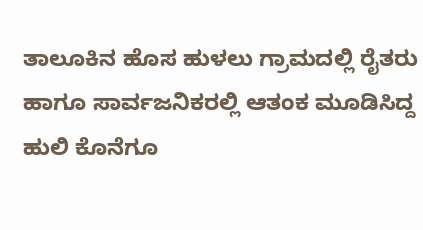ತಾಲೂಕಿನ ಹೊಸ ಹುಳಲು ಗ್ರಾಮದಲ್ಲಿ ರೈತರು ಹಾಗೂ ಸಾರ್ವಜನಿಕರಲ್ಲಿ ಆತಂಕ ಮೂಡಿಸಿದ್ದ ಹುಲಿ ಕೊನೆಗೂ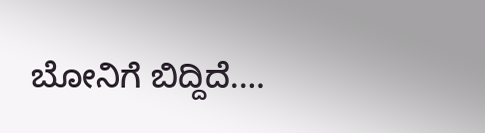ಬೋನಿಗೆ ಬಿದ್ದಿದೆ.…